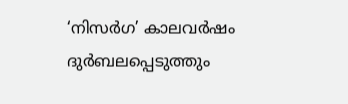‘നിസര്‍ഗ’ കാലവര്‍ഷം ദുര്‍ബലപ്പെടുത്തും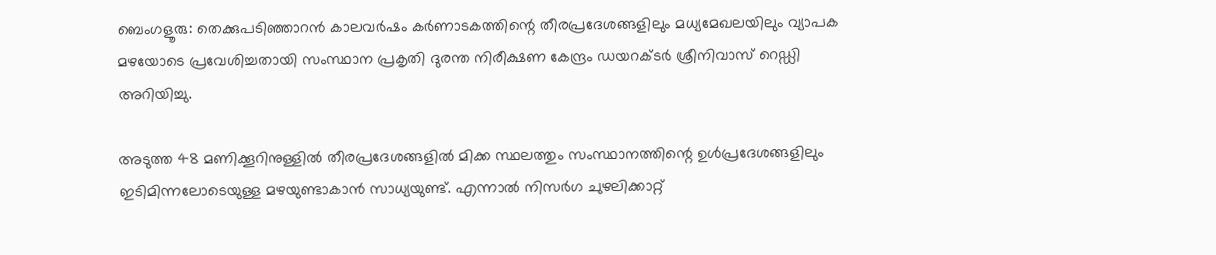ബെംഗളൂരു: തെക്കുപടിഞ്ഞാറന്‍ കാലവര്‍ഷം കര്‍ണാടകത്തിന്റെ തീരപ്രദേശങ്ങളിലും മധ്യമേഖലയിലും വ്യാപക മഴയോടെ പ്രവേശിച്ചതായി സംസ്ഥാന പ്രകൃതി ദുരന്ത നിരീക്ഷണ കേന്ദ്രം ഡയറക്ടര്‍ ശ്രീനിവാസ് റെഡ്ഡി അറിയിച്ചു.

അടുത്ത 48 മണിക്കൂറിനുള്ളില്‍ തീരപ്രദേശങ്ങളില്‍ മിക്ക സ്ഥലത്തും സംസ്ഥാനത്തിന്റെ ഉള്‍പ്രദേശങ്ങളിലും ഇടിമിന്നലോടെയുള്ള മഴയുണ്ടാകാന്‍ സാധ്യയുണ്ട്. എന്നാല്‍ നിസര്‍ഗ ചുഴലിക്കാറ്റ്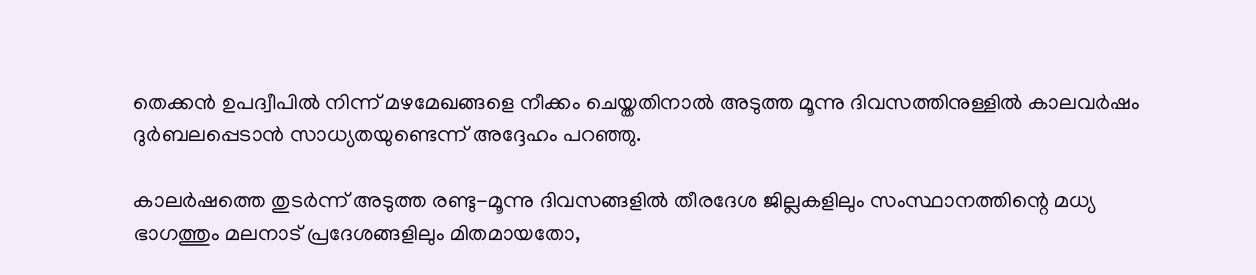തെക്കന്‍ ഉപദ്വീപില്‍ നിന്ന് മഴമേഖങ്ങളെ നീക്കം ചെയ്തതിനാല്‍ അടുത്ത മൂന്നു ദിവസത്തിനുള്ളില്‍ കാലവര്‍ഷം ദുര്‍ബലപ്പെടാന്‍ സാധ്യതയുണ്ടെന്ന് അദ്ദേഹം പറഞ്ഞു.

കാലര്‍ഷത്തെ തുടര്‍ന്ന് അടുത്ത രണ്ടു-മൂന്നു ദിവസങ്ങളില്‍ തീരദേശ ജില്ലകളിലും സംസ്ഥാനത്തിന്റെ മധ്യ ഭാഗത്തും മലനാട് പ്രദേശങ്ങളിലും മിതമായതോ,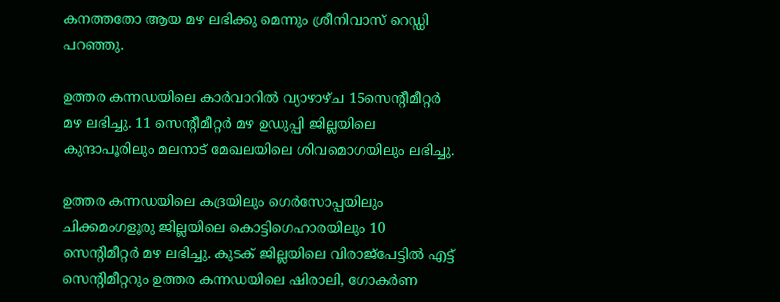കനത്തതോ ആയ മഴ ലഭിക്കു മെന്നും ശ്രീനിവാസ് റെഡ്ഡി പറഞ്ഞു.

ഉത്തര കന്നഡയിലെ കാര്‍വാറില്‍ വ്യാഴാഴ്ച 15സെന്റീമീറ്റര്‍ മഴ ലഭിച്ചു. 11 സെന്റീമീറ്റര്‍ മഴ ഉഡുപ്പി ജില്ലയിലെ കുന്ദാപൂരിലും മലനാട് മേഖലയിലെ ശിവമൊഗയിലും ലഭിച്ചു.

ഉത്തര കന്നഡയിലെ കദ്രയിലും ഗെര്‍സോപ്പയിലും ചിക്കമംഗളൂരു ജില്ലയിലെ കൊട്ടിഗെഹാരയിലും 10 സെന്റിമീറ്റര്‍ മഴ ലഭിച്ചു. കുടക് ജില്ലയിലെ വിരാജ്‌പേട്ടില്‍ എട്ട് സെന്റിമീറ്ററും ഉത്തര കന്നഡയിലെ ഷിരാലി, ഗോകര്‍ണ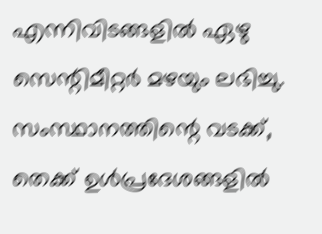എന്നിവിടങ്ങളില്‍ ഏഴു സെന്റിമീറ്റര്‍ മഴയും ലഭിച്ചു. സംസ്ഥാനത്തിന്റെ വടക്ക്, തെക്ക് ഉള്‍പ്രദേശങ്ങളില്‍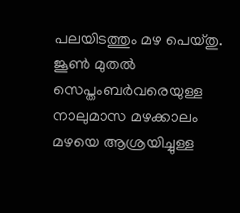പലയിടത്തും മഴ പെയ്തു. ജൂണ്‍ മുതല്‍ സെപ്തംബര്‍വരെയുള്ള നാലുമാസ മഴക്കാലം മഴയെ ആശ്രയിച്ചുള്ള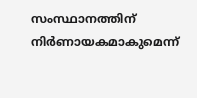സംസ്ഥാനത്തിന് നിര്‍ണായകമാകുമെന്ന്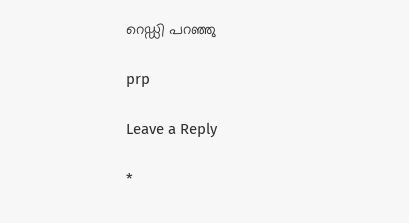റെഡ്ഡി പറഞ്ഞു

prp

Leave a Reply

*